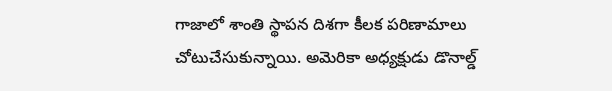గాజాలో శాంతి స్థాపన దిశగా కీలక పరిణామాలు చోటుచేసుకున్నాయి. అమెరికా అధ్యక్షుడు డొనాల్డ్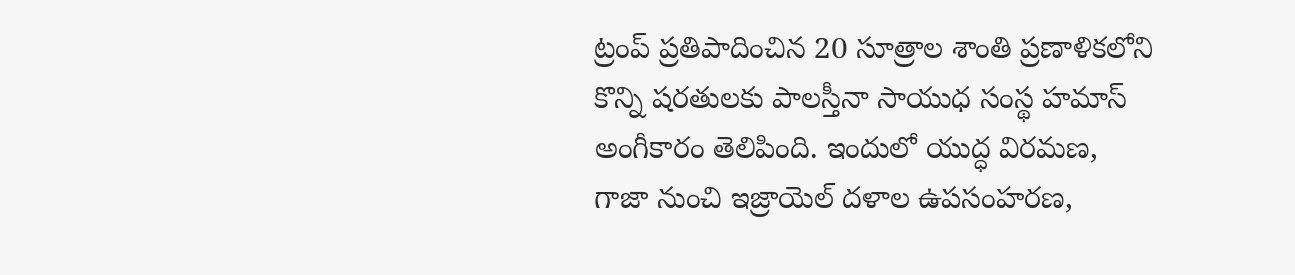ట్రంప్ ప్రతిపాదించిన 20 సూత్రాల శాంతి ప్రణాళికలోని కొన్ని షరతులకు పాలస్తీనా సాయుధ సంస్థ హమాస్ అంగీకారం తెలిపింది. ఇందులో యుద్ధ విరమణ, గాజా నుంచి ఇజ్రాయెల్ దళాల ఉపసంహరణ,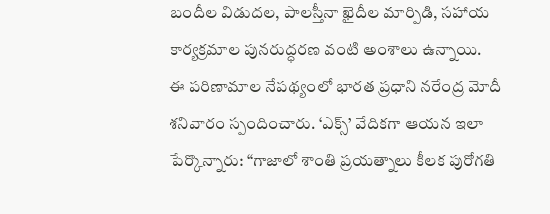బందీల విడుదల, పాలస్తీనా ఖైదీల మార్పిడి, సహాయ కార్యక్రమాల పునరుద్ధరణ వంటి అంశాలు ఉన్నాయి.
ఈ పరిణామాల నేపథ్యంలో భారత ప్రధాని నరేంద్ర మోదీ శనివారం స్పందించారు. ‘ఎక్స్’ వేదికగా ఆయన ఇలా పేర్కొన్నారు: “గాజాలో శాంతి ప్రయత్నాలు కీలక పురోగతి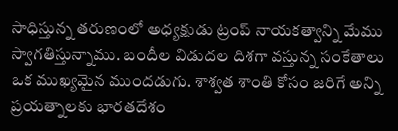సాధిస్తున్న తరుణంలో అధ్యక్షుడు ట్రంప్ నాయకత్వాన్ని మేము స్వాగతిస్తున్నాము. బందీల విడుదల దిశగా వస్తున్న సంకేతాలు ఒక ముఖ్యమైన ముందడుగు. శాశ్వత శాంతి కోసం జరిగే అన్ని ప్రయత్నాలకు భారతదేశం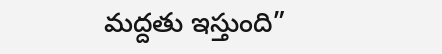మద్దతు ఇస్తుంది”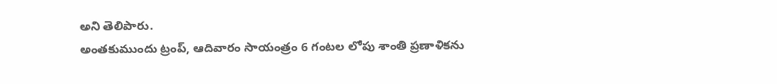అని తెలిపారు.
అంతకుముందు ట్రంప్, ఆదివారం సాయంత్రం 6 గంటల లోపు శాంతి ప్రణాళికను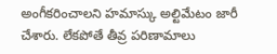అంగీకరించాలని హమాస్కు అల్టిమేటం జారీ చేశారు. లేకపోతే తీవ్ర పరిణామాలు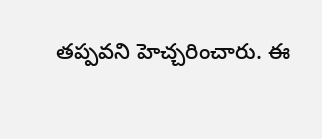తప్పవని హెచ్చరించారు. ఈ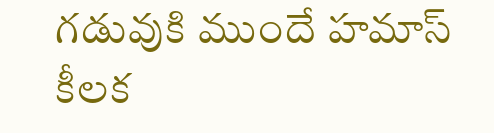గడువుకి ముందే హమాస్ కీలక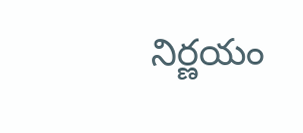నిర్ణయం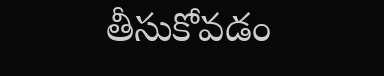తీసుకోవడం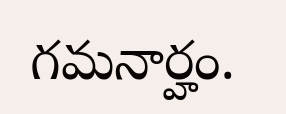గమనార్హం.